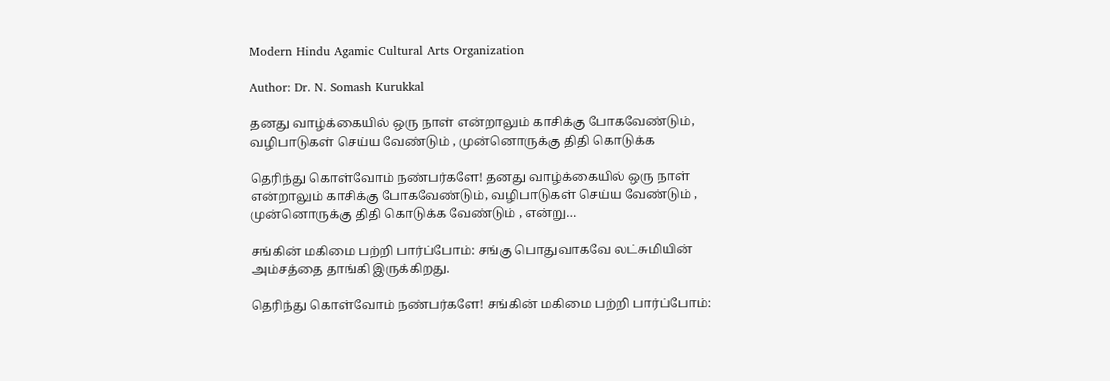Modern Hindu Agamic Cultural Arts Organization

Author: Dr. N. Somash Kurukkal

தனது வாழ்க்கையில் ஒரு நாள் என்றாலும் காசிக்கு போகவேண்டும், வழிபாடுகள் செய்ய வேண்டும் , முன்னொருக்கு திதி கொடுக்க

தெரிந்து கொள்வோம் நண்பர்களே! தனது வாழ்க்கையில் ஒரு நாள் என்றாலும் காசிக்கு போகவேண்டும், வழிபாடுகள் செய்ய வேண்டும் , முன்னொருக்கு திதி கொடுக்க வேண்டும் , என்று…

சங்கின் மகிமை பற்றி பார்ப்போம்: சங்கு பொதுவாகவே லட்சுமியின் அம்சத்தை தாங்கி இருக்கிறது.

தெரிந்து கொள்வோம் நண்பர்களே! சங்கின் மகிமை பற்றி பார்ப்போம்: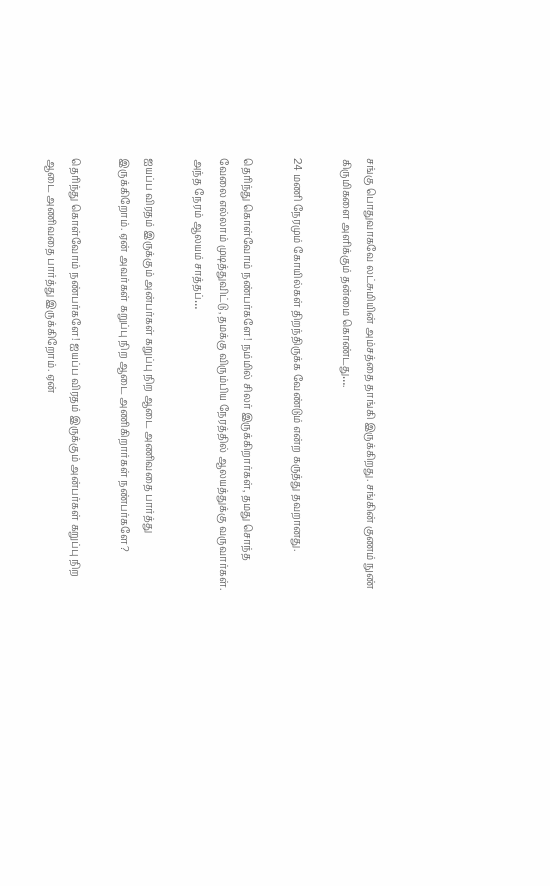சங்கு பொதுவாகவே லட்சுமியின் அம்சத்தை தாங்கி இருக்கிறது. சங்கின் குணம் நுண் கிருமிகளை அளிக்கும் தன்மை கொண்டது….

24 மணி நேரமும் கோயில்கள் திறந்திருக்க வேண்டும் என்ற கருத்து தவறானது.

தெரிந்து கொள்வோம் நண்பர்களே! நம்மில் சிலர் இருக்கிறார்கள், தமது சொந்த வேலை எல்லாம் முடித்துவிட்டு ,தமக்கு விரும்பிய நேரத்தில் ஆலயத்துக்கு வருவார்கள். அந்த நேரம் ஆலயம் சாத்தப்…

ஐயப்ப விரதம் இருக்கும் அன்பர்கள் கறுப்பு நிற ஆடை அணிவதை பார்த்து இருக்கிறோம். ஏன் அவர்கள் கறுப்பு நிற ஆடை அணிகிறார்கள் நண்பர்களே?

தெரிந்து கொள்வோம் நண்பர்களே! ஐயப்ப விரதம் இருக்கும் அன்பர்கள் கறுப்பு நிற ஆடை அணிவதை பார்த்து இருக்கிறோம். ஏன்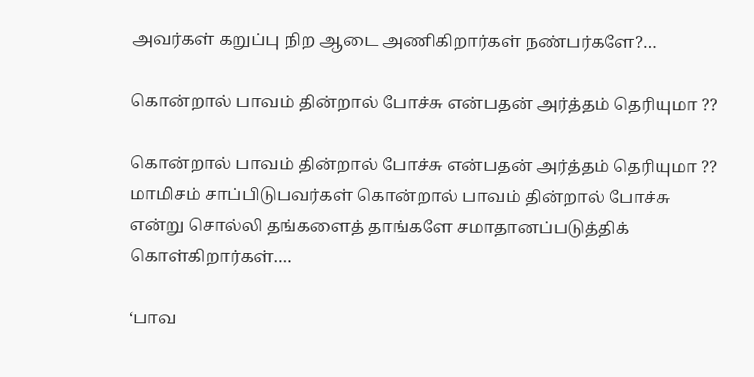அவர்கள் கறுப்பு நிற ஆடை அணிகிறார்கள் நண்பர்களே?…

கொன்றால் பாவம் தின்றால் போச்சு என்பதன் அர்த்தம் தெரியுமா ??

கொன்றால் பாவம் தின்றால் போச்சு என்பதன் அர்த்தம் தெரியுமா ?? மாமிசம் சாப்பிடுபவர்கள் கொன்றால் பாவம் தின்றால் போச்சு என்று சொல்லி தங்களைத் தாங்களே சமாதானப்படுத்திக் கொள்கிறார்கள்….

‘பாவ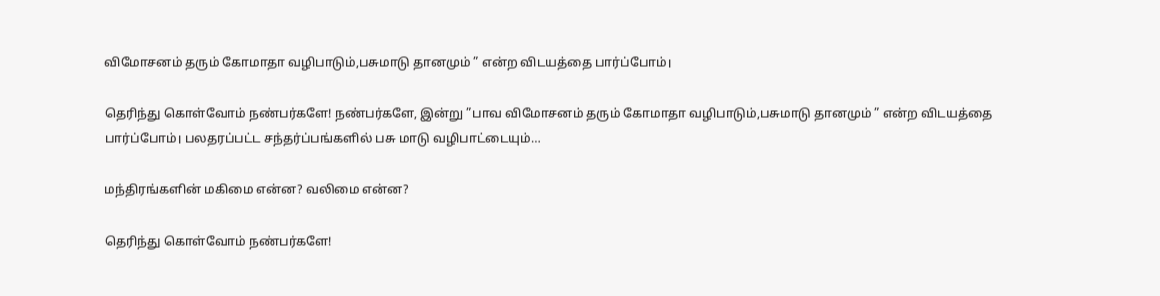விமோசனம் தரும் கோமாதா வழிபாடும்,பசுமாடு தானமும் ” என்ற விடயத்தை பார்ப்போம்।

தெரிந்து கொள்வோம் நண்பர்களே! நண்பர்களே, இன்று ”பாவ விமோசனம் தரும் கோமாதா வழிபாடும்,பசுமாடு தானமும் ” என்ற விடயத்தை பார்ப்போம்। பலதரப்பட்ட சந்தர்ப்பங்களில் பசு மாடு வழிபாட்டையும்…

மந்திரங்களின் மகிமை என்ன? வலிமை என்ன?

தெரிந்து கொள்வோம் நண்பர்களே!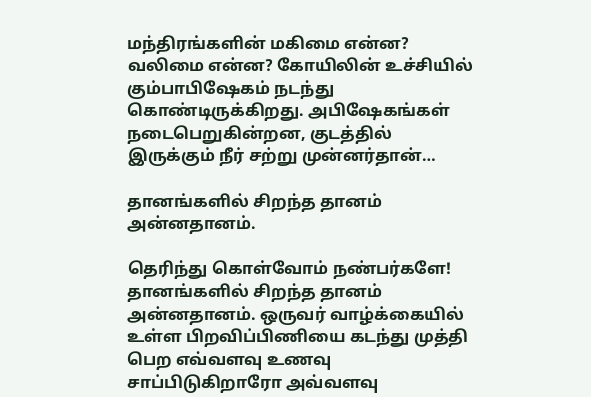மந்திரங்களின் மகிமை என்ன? வலிமை என்ன? கோயிலின் உச்சியில் கும்பாபிஷேகம் நடந்து கொண்டிருக்கிறது. அபிஷேகங்கள் நடைபெறுகின்றன, குடத்தில் இருக்கும் நீர் சற்று முன்னர்தான்…

தானங்களில் சிறந்த தானம் அன்னதானம்.

தெரிந்து கொள்வோம் நண்பர்களே! தானங்களில் சிறந்த தானம் அன்னதானம். ஒருவர் வாழ்க்கையில் உள்ள பிறவிப்பிணியை கடந்து முத்தி பெற எவ்வளவு உணவு சாப்பிடுகிறாரோ அவ்வளவு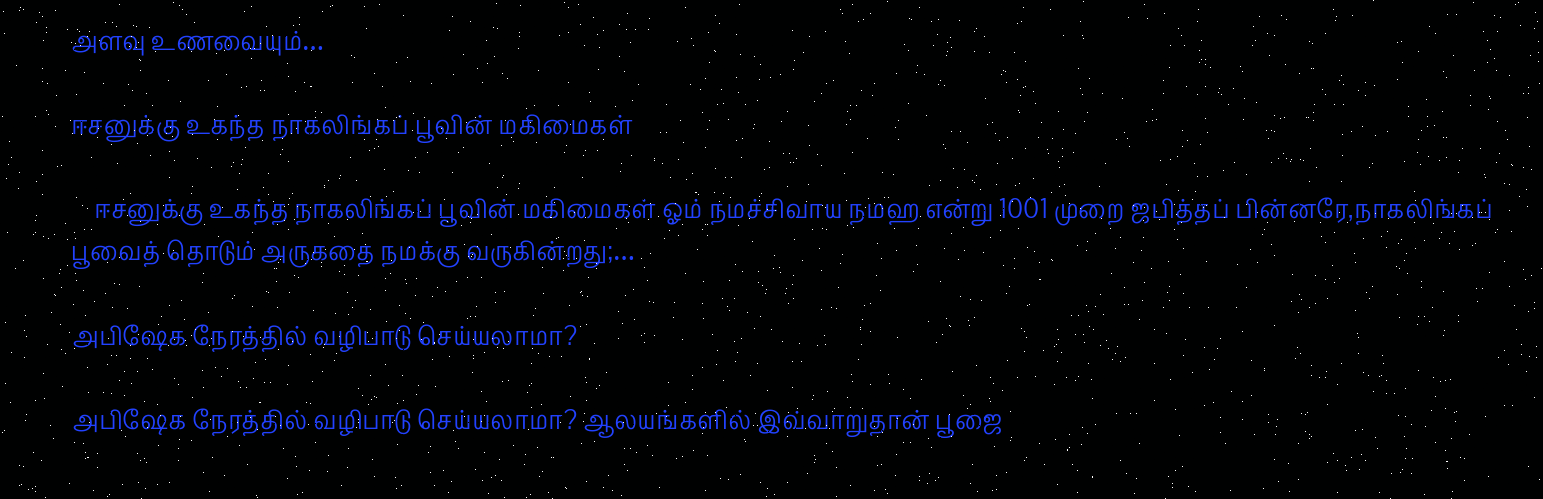அளவு உணவையும்…

ஈசனுக்கு உகந்த நாகலிங்கப் பூவின் மகிமைகள்

    ஈசனுக்கு உகந்த நாகலிங்கப் பூவின் மகிமைகள் ஓம் நமச்சிவாய நமஹ என்று 1001 முறை ஜபித்தப் பின்னரே,நாகலிங்கப் பூவைத் தொடும் அருகதை நமக்கு வருகின்றது;…

அபிஷேக நேரத்தில் வழிபாடு செய்யலாமா?

அபிஷேக நேரத்தில் வழிபாடு செய்யலாமா? ஆலயங்களில் இவ்வாறுதான் பூஜை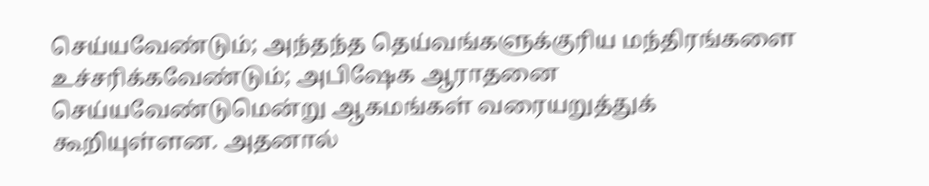செய்யவேண்டும்; அந்தந்த தெய்வங்களுக்குரிய மந்திரங்களை உச்சரிக்கவேண்டும்; அபிஷேக ஆராதனை செய்யவேண்டுமென்று ஆகமங்கள் வரையறுத்துக் கூறியுள்ளன. அதனால்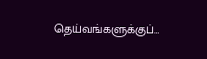தெய்வங்களுக்குப்…